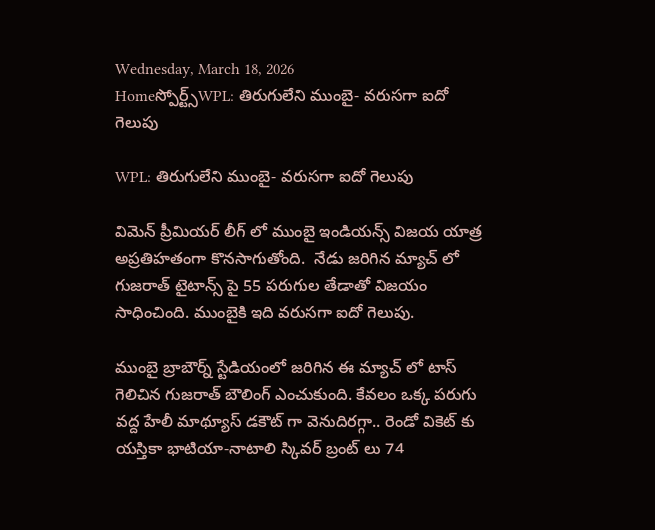Wednesday, March 18, 2026
Homeస్పోర్ట్స్WPL: తిరుగులేని ముంబై- వరుసగా ఐదో గెలుపు

WPL: తిరుగులేని ముంబై- వరుసగా ఐదో గెలుపు

విమెన్ ప్రీమియర్ లీగ్ లో ముంబై ఇండియన్స్ విజయ యాత్ర అప్రతిహతంగా కొనసాగుతోంది.  నేడు జరిగిన మ్యాచ్ లో గుజరాత్ టైటాన్స్ పై 55 పరుగుల తేడాతో విజయం సాధించింది. ముంబైకి ఇది వరుసగా ఐదో గెలుపు.

ముంబై బ్రాబౌర్న్ స్టేడియంలో జరిగిన ఈ మ్యాచ్ లో టాస్ గెలిచిన గుజరాత్ బౌలింగ్ ఎంచుకుంది. కేవలం ఒక్క పరుగు వద్ద హేలీ మాథ్యూస్ డకౌట్ గా వెనుదిరగ్గా.. రెండో వికెట్ కు యస్తికా భాటియా-నాటాలి స్కివర్ బ్రంట్ లు 74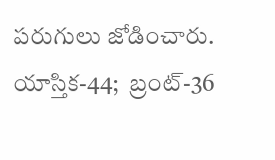పరుగులు జోడించారు. యాస్తిక-44;  బ్రంట్-36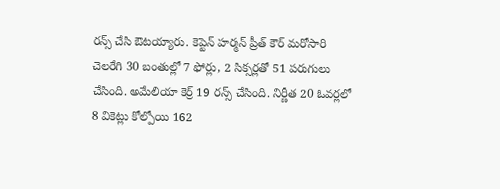రన్స్ చేసి ఔటయ్యారు. కెప్టెన్ హర్మన్ ప్రీత్ కౌర్ మరోసారి చెలరేగి 30 బంతుల్లో 7 ఫోర్లు, 2 సిక్సర్లతో 51 పరుగులు చేసింది. అమేలియా కెర్ర్ 19 రన్స్ చేసింది. నిర్ణీత 20 ఓవర్లలో 8 వికెట్లు కోల్పోయి 162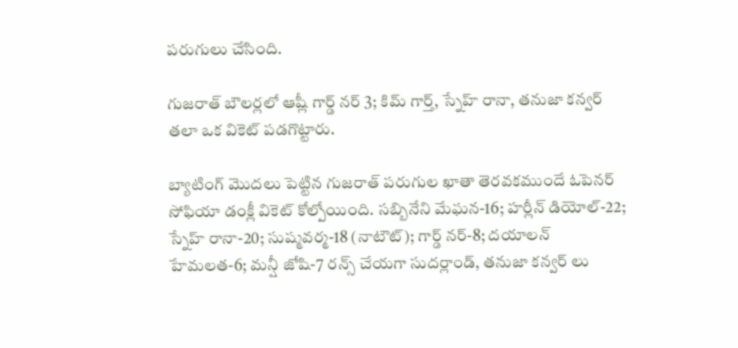పరుగులు చేసింది.

గుజరాత్ బౌలర్లలో ఆష్లీ గార్డ్ నర్ 3; కిమ్ గార్త్, స్నేహ్ రానా, తనుజా కన్వర్ తలా ఒక వికెట్ పడగొట్టారు.

బ్యాటింగ్ మొదలు పెట్టిన గుజరాత్ పరుగుల ఖాతా తెరవకముందే ఓపెనర్ సోఫియా డంక్లీ వికెట్ కోల్పోయింది. సబ్బినేని మేఘన-16; హర్లీన్ డియోల్-22; స్నేహ్ రానా-20; సుష్మవర్మ-18 (నాటౌట్); గార్డ్ నర్-8; దయాలన్ హేమలత-6; మన్షీ జోషి-7 రన్స్ చేయగా సుదర్లాండ్, తనుజా కన్వర్ లు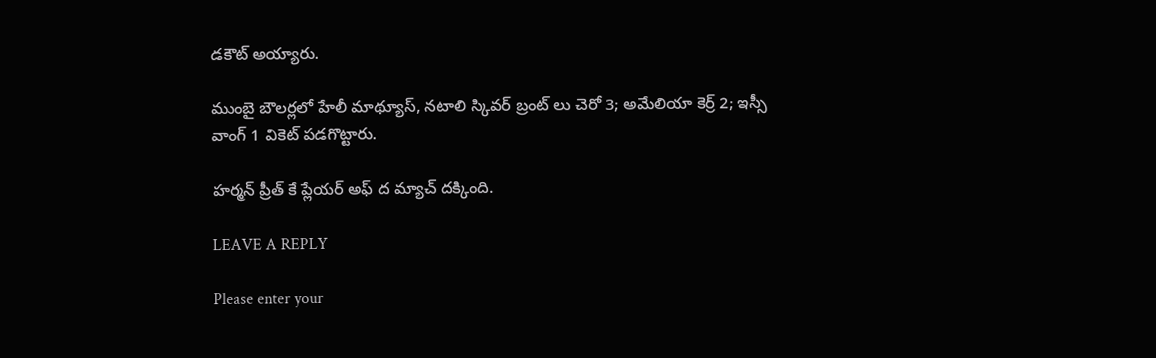డకౌట్ అయ్యారు.

ముంబై బౌలర్లలో హేలీ మాథ్యూస్, నటాలి స్కివర్ బ్రంట్ లు చెరో 3; అమేలియా కెర్ర్ 2; ఇస్సీ వాంగ్ 1 వికెట్ పడగొట్టారు.

హర్మన్ ప్రీత్ కే ప్లేయర్ అఫ్ ద మ్యాచ్ దక్కింది.

LEAVE A REPLY

Please enter your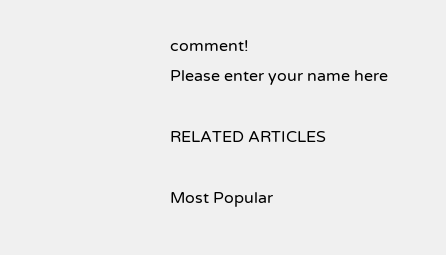comment!
Please enter your name here

RELATED ARTICLES

Most Popular